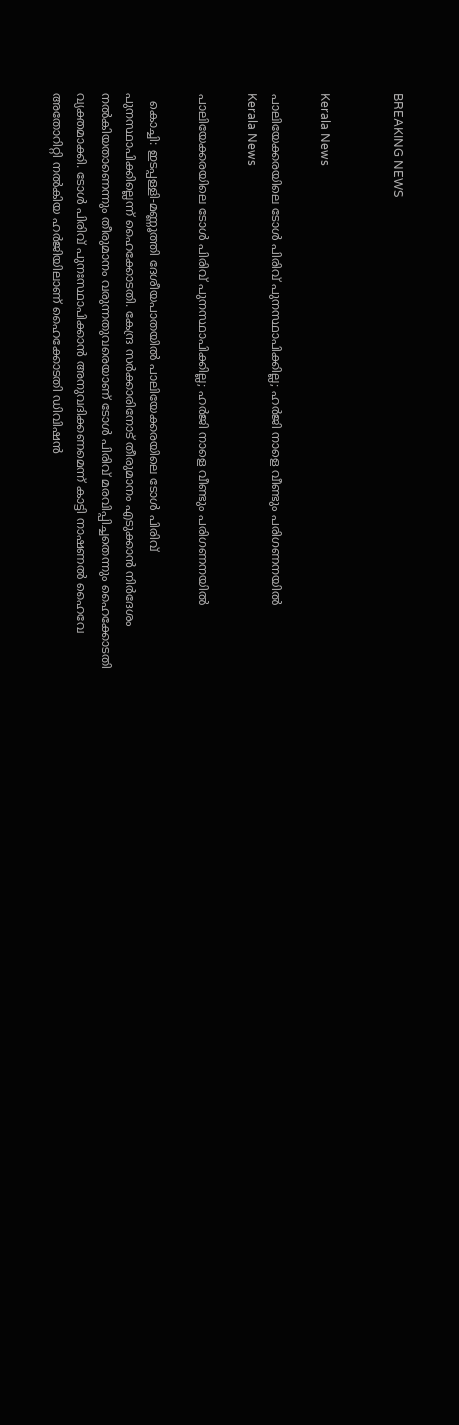BREAKING NEWS


Kerala News

പാലിയേക്കരയിലെ ടോള്‍ പിരിവ് പുനസ്ഥാപിക്കില്ല; ഹർജി നാളെ വീണ്ടും പരിഗണനയിൽ
Kerala News

പാലിയേക്കരയിലെ ടോള്‍ പിരിവ് പുനസ്ഥാപിക്കില്ല; ഹർജി നാളെ വീണ്ടും പരിഗണനയിൽ

  കൊച്ചി: ഇടപ്പള്ളി-മണ്ണൂത്തി ദേശീയപാതയിൽ പാലിയേക്കരയിലെ ടോള്‍ പിരിവ് പുനസ്ഥാപിക്കില്ലെന്ന് ഹൈക്കോടതി. കേന്ദ്ര സര്‍ക്കാരിനോട് തീരുമാനം എടുക്കാൻ നിര്‍ദേശം നൽകിയതാണെന്നും തീരുമാനം വരുന്നതുവരെയാണ് ടോള്‍ പിരിവ് മരവിപ്പിച്ചതെന്നും ഹൈക്കോടതി വ്യക്തമാക്കി. ടോള്‍ പിരിവ് പുനഃസ്ഥാപിക്കാന്‍ അനുവദിക്കണമെന്ന് കാട്ടി നാഷണല്‍ ഹൈവേ അതോറിറ്റി നല്‍കിയ ഹര്‍ജിയിലാണ് ഹൈക്കോടതി ഡിവിഷന്‍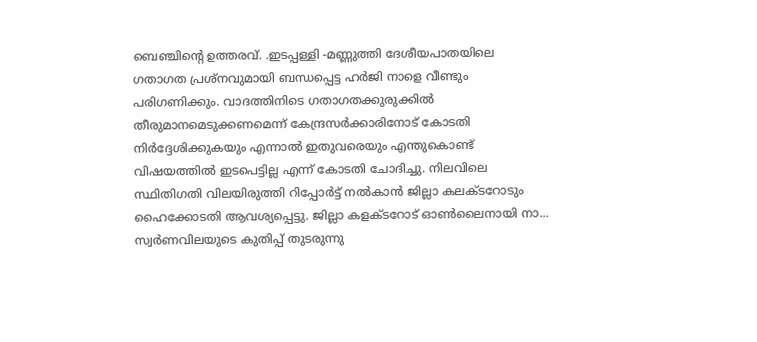ബെഞ്ചിന്റെ ഉത്തരവ്. .ഇടപ്പള്ളി -മണ്ണുത്തി ദേശീയപാതയിലെ ഗതാഗത പ്രശ്നവുമായി ബന്ധപ്പെട്ട ഹർജി നാളെ വീണ്ടും പരിഗണിക്കും. വാദത്തിനിടെ ഗതാഗതക്കുരുക്കിൽ തീരുമാനമെടുക്കണമെന്ന് കേന്ദ്രസര്‍ക്കാരിനോട് കോടതി നിർദ്ദേശിക്കുകയും എന്നാൽ ഇതുവരെയും എന്തുകൊണ്ട് വിഷയത്തില്‍ ഇടപെട്ടില്ല എന്ന് കോടതി ചോദിച്ചു. നിലവിലെ സ്ഥിതിഗതി വിലയിരുത്തി റിപ്പോര്‍ട്ട് നല്‍കാന്‍ ജില്ലാ കലക്ടറോടും ഹൈക്കോടതി ആവശ്യപ്പെട്ടു. ജില്ലാ കളക്ടറോട് ഓൺലൈനായി നാ...
സ്വര്‍ണവിലയുടെ കുതിപ്പ് തുടരുന്നു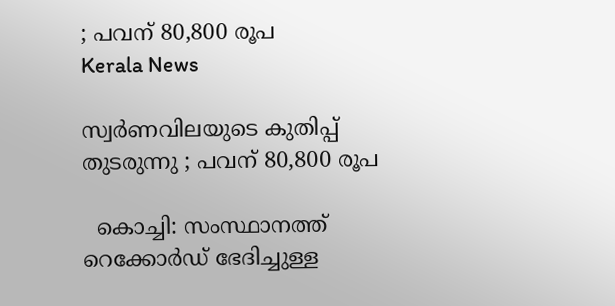; പവന് 80,800 രൂപ
Kerala News

സ്വര്‍ണവിലയുടെ കുതിപ്പ് തുടരുന്നു ; പവന് 80,800 രൂപ

  കൊച്ചി: സംസ്ഥാനത്ത് റെക്കോര്‍ഡ് ഭേദിച്ചുള്ള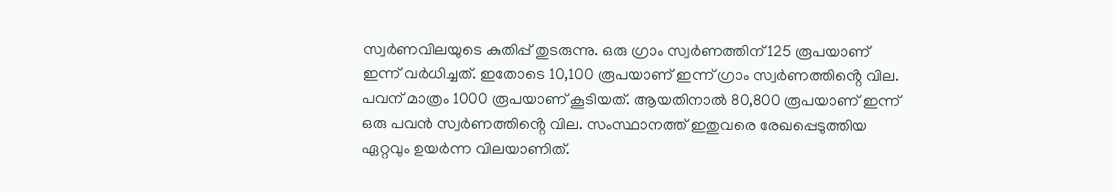സ്വര്‍ണവിലയുടെ കുതിപ്പ് തുടരുന്നു. ഒരു ഗ്രാം സ്വർണത്തിന് 125 രൂപയാണ് ഇന്ന് ‌വർധിച്ചത്. ഇതോടെ 10,100 രൂപയാണ് ഇന്ന് ഗ്രാം സ്വർണത്തിൻ്റെ വില. പവന് മാത്രം 1000 രൂപയാണ് കൂടിയത്. ആയതിനാൽ 80,800 രൂപയാണ് ഇന്ന് ഒരു പവൻ സ്വർണത്തിൻ്റെ വില. സംസ്ഥാനത്ത് ഇതുവരെ രേഖപ്പെടുത്തിയ ഏറ്റവും ഉയര്‍ന്ന വിലയാണിത്.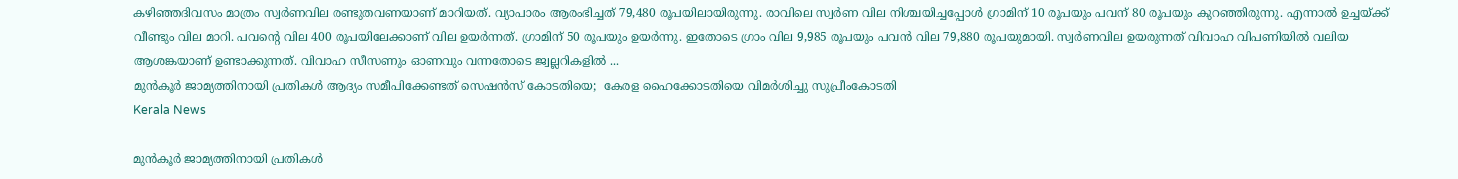കഴിഞ്ഞദിവസം മാത്രം സ്വർണവില രണ്ടുതവണയാണ് മാറിയത്. വ്യാപാരം ആരംഭിച്ചത് 79,480 രൂപയിലായിരുന്നു. രാവിലെ സ്വർണ വില നിശ്ചയിച്ചപ്പോൾ ഗ്രാമിന് 10 രൂപയും പവന് 80 രൂപയും കുറ‍ഞ്ഞിരുന്നു. എന്നാൽ ഉച്ചയ്ക്ക് വീണ്ടും വില മാറി. പവന്റെ വില 400 രൂപയിലേക്കാണ് വില ഉയർന്നത്. ഗ്രാമിന് 50 രൂപയും ഉയർന്നു. ഇതോടെ ഗ്രാം വില 9,985 രൂപയും പവന്‍ വില 79,880 രൂപയുമായി. സ്വർണവില ഉയരുന്നത് വിവാഹ വിപണിയിൽ വലിയ ആശങ്കയാണ് ഉണ്ടാക്കുന്നത്. വിവാഹ സീസണും ഓണവും വന്നതോടെ ജ്വല്ലറികളില്‍ ...
മുന്‍കൂര്‍ ജാമ്യത്തിനായി പ്രതികള്‍ ആദ്യം സമീപിക്കേണ്ടത് സെഷന്‍സ് കോടതിയെ;  കേരള ഹൈക്കോടതിയെ വിമർശിച്ചു സുപ്രീംകോടതി
Kerala News

മുന്‍കൂര്‍ ജാമ്യത്തിനായി പ്രതികള്‍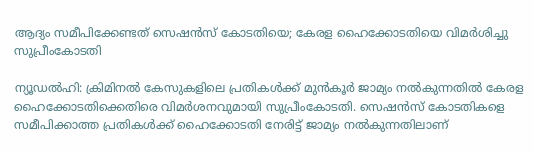ആദ്യം സമീപിക്കേണ്ടത് സെഷന്‍സ് കോടതിയെ; കേരള ഹൈക്കോടതിയെ വിമർശിച്ചു സുപ്രീംകോടതി

ന്യൂഡല്‍ഹി: ക്രിമിനല്‍ കേസുകളിലെ പ്രതികള്‍ക്ക് മുന്‍കൂര്‍ ജാമ്യം നല്‍കുന്നതില്‍ കേരള ഹൈക്കോടതിക്കെതിരെ വിമര്‍ശനവുമായി സുപ്രീംകോടതി. സെഷന്‍സ് കോടതികളെ സമീപിക്കാത്ത പ്രതികള്‍ക്ക് ഹൈക്കോടതി നേരിട്ട് ജാമ്യം നല്‍കുന്നതിലാണ്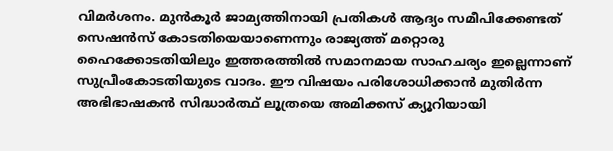വിമര്‍ശനം. മുന്‍കൂര്‍ ജാമ്യത്തിനായി പ്രതികള്‍ ആദ്യം സമീപിക്കേണ്ടത് സെഷന്‍സ് കോടതിയെയാണെന്നും രാജ്യത്ത് മറ്റൊരു ഹൈക്കോടതിയിലും ഇത്തരത്തിൽ സമാനമായ സാഹചര്യം ഇല്ലെന്നാണ് സുപ്രീംകോടതിയുടെ വാദം. ഈ വിഷയം പരിശോധിക്കാന്‍ മുതിര്‍ന്ന അഭിഭാഷകന്‍ സിദ്ധാര്‍ത്ഥ് ലൂത്രയെ അമിക്കസ് ക്യൂറിയായി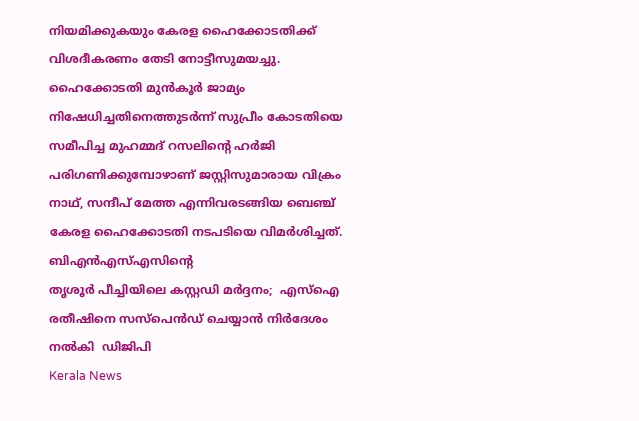നിയമിക്കുകയും കേരള ഹൈക്കോടതിക്ക് വിശദീകരണം തേടി നോട്ടീസുമയച്ചു. ഹൈക്കോടതി മുൻ‌കൂർ ജാമ്യം നിഷേധിച്ചതിനെത്തുടർന്ന് സുപ്രീം കോടതിയെ സമീപിച്ച മുഹമ്മദ് റസലിന്റെ ഹർജി പരിഗണിക്കുമ്പോഴാണ് ജസ്റ്റിസുമാരായ വിക്രം നാഥ്‌, സന്ദീപ് മേത്ത എന്നിവരടങ്ങിയ ബെഞ്ച് കേരള ഹൈക്കോടതി നടപടിയെ വിമർശിച്ചത്. ബിഎൻഎസ്എസിന്റെ
തൃശൂർ പീച്ചിയിലെ കസ്റ്റഡി മർദ്ദനം;  എസ്ഐ രതീഷിനെ സസ്‌പെൻഡ് ചെയ്യാൻ നിർദേശം നൽകി  ഡിജിപി
Kerala News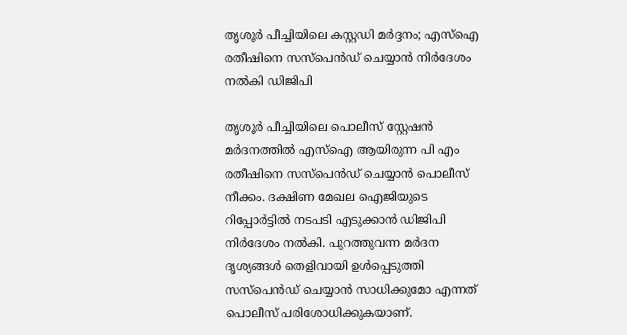തൃശൂർ പീച്ചിയിലെ കസ്റ്റഡി മർദ്ദനം; എസ്ഐ രതീഷിനെ സസ്‌പെൻഡ് ചെയ്യാൻ നിർദേശം നൽകി ഡിജിപി

തൃശൂർ പീച്ചിയിലെ പൊലീസ് സ്റ്റേഷൻ മർദനത്തിൽ എസ്ഐ ആയിരുന്ന പി എം രതീഷിനെ സസ്‌പെൻഡ് ചെയ്യാൻ പൊലീസ് നീക്കം. ദക്ഷിണ മേഖല ഐജിയുടെ റിപ്പോർട്ടിൽ നടപടി എടുക്കാൻ ഡിജിപി നിർദേശം നൽകി. പുറത്തുവന്ന മർദന ദൃശ്യങ്ങൾ തെളിവായി ഉൾപ്പെടുത്തി സസ്‌പെൻഡ് ചെയ്യാൻ സാധിക്കുമോ എന്നത് പൊലീസ് പരിശോധിക്കുകയാണ്.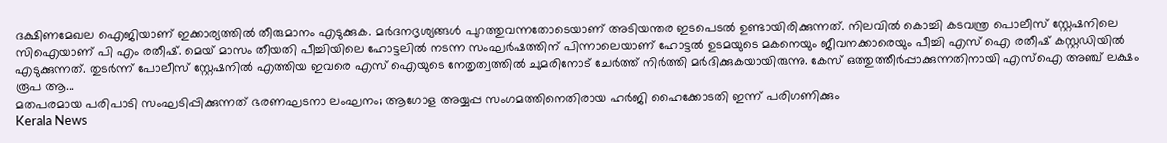ദക്ഷിണമേഖല ഐജിയാണ് ഇക്കാര്യത്തിൽ തീരുമാനം എടുക്കുക. മർദനദൃശ്യങ്ങൾ പുറത്തുവന്നതോടെയാണ് അടിയന്തര ഇടപെടൽ ഉണ്ടായിരിക്കുന്നത്. നിലവിൽ കൊച്ചി കടവന്ത്ര പൊലീസ് സ്റ്റേഷനിലെ സിഐയാണ് പി എം രതീഷ്. മെയ് മാസം തീയതി പീച്ചിയിലെ ഹോട്ടലിൽ നടന്ന സംഘർഷത്തിന് പിന്നാലെയാണ് ഹോട്ടൽ ഉടമയുടെ മകനെയും ജീവനക്കാരെയും പീച്ചി എസ് ഐ രതീഷ് കസ്റ്റഡിയിൽ എടുക്കുന്നത്. തുടർന്ന് പോലീസ് സ്റ്റേഷനിൽ എത്തിയ ഇവരെ എസ് ഐയുടെ നേതൃത്വത്തിൽ ചുമരിനോട് ചേര്‍ത്ത് നിര്‍ത്തി മര്‍ദിക്കുകയായിരുന്നു. കേസ് ഒത്തുത്തീര്‍പ്പാക്കുന്നതിനായി എസ്ഐ അഞ്ച് ലക്ഷം രൂപ ആ...
മതപരമായ പരിപാടി സംഘടിപ്പിക്കുന്നത് ഭരണഘടനാ ലംഘനം; ആഗോള അയ്യപ്പ സംഗമത്തിനെതിരായ ഹര്‍ജി ഹൈക്കോടതി ഇന്ന് പരിഗണിക്കും
Kerala News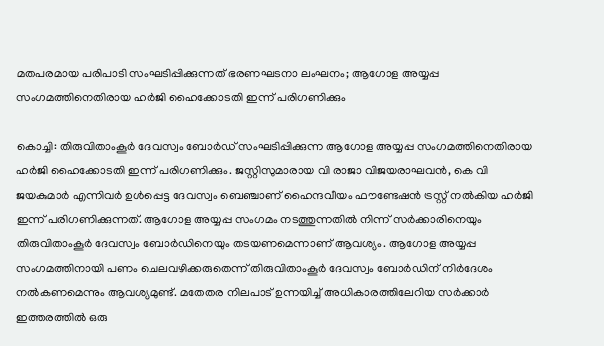മതപരമായ പരിപാടി സംഘടിപ്പിക്കുന്നത് ഭരണഘടനാ ലംഘനം; ആഗോള അയ്യപ്പ സംഗമത്തിനെതിരായ ഹര്‍ജി ഹൈക്കോടതി ഇന്ന് പരിഗണിക്കും

കൊച്ചി: തിരുവിതാംകൂര്‍ ദേവസ്വം ബോര്‍ഡ് സംഘടിപ്പിക്കുന്ന ആഗോള അയ്യപ്പ സംഗമത്തിനെതിരായ ഹര്‍ജി ഹൈക്കോടതി ഇന്ന് പരിഗണിക്കും. ജസ്റ്റിസുമാരായ വി രാജാ വിജയരാഘവന്‍, കെ വി ജയകുമാര്‍ എന്നിവര്‍ ഉള്‍പ്പെട്ട ദേവസ്വം ബെഞ്ചാണ് ഹൈന്ദവീയം ഫൗണ്ടേഷന്‍ ട്രസ്റ്റ് നല്‍കിയ ഹര്‍ജി ഇന്ന് പരിഗണിക്കുന്നത്. ആഗോള അയ്യപ്പ സംഗമം നടത്തുന്നതില്‍ നിന്ന് സര്‍ക്കാരിനെയും തിരുവിതാംകൂര്‍ ദേവസ്വം ബോര്‍ഡിനെയും തടയണമെന്നാണ് ആവശ്യം. ആഗോള അയ്യപ്പ സംഗമത്തിനായി പണം ചെലവഴിക്കരുതെന്ന് തിരുവിതാംകൂര്‍ ദേവസ്വം ബോര്‍ഡിന് നിര്‍ദേശം നല്‍കണമെന്നും ആവശ്യമുണ്ട്. മതേതര നിലപാട് ഉന്നയിച്ച് അധികാരത്തിലേറിയ സര്‍ക്കാര്‍ ഇത്തരത്തില്‍ ഒരു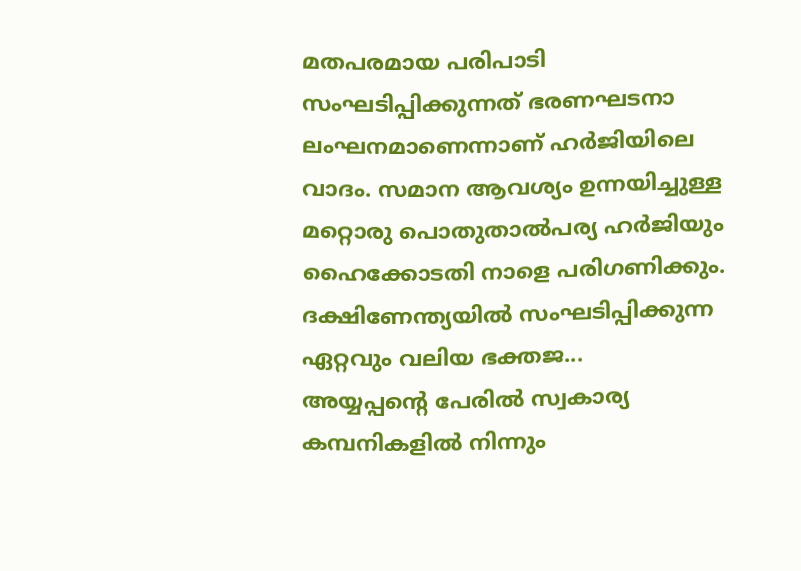മതപരമായ പരിപാടി സംഘടിപ്പിക്കുന്നത് ഭരണഘടനാ ലംഘനമാണെന്നാണ് ഹര്‍ജിയിലെ വാദം. സമാന ആവശ്യം ഉന്നയിച്ചുള്ള മറ്റൊരു പൊതുതാല്‍പര്യ ഹര്‍ജിയും ഹൈക്കോടതി നാളെ പരിഗണിക്കും. ദക്ഷിണേന്ത്യയിൽ സംഘടിപ്പിക്കുന്ന ഏറ്റവും വലിയ ഭക്തജ...
അയ്യപ്പന്റെ പേരില്‍ സ്വകാര്യ കമ്പനികളില്‍ നിന്നും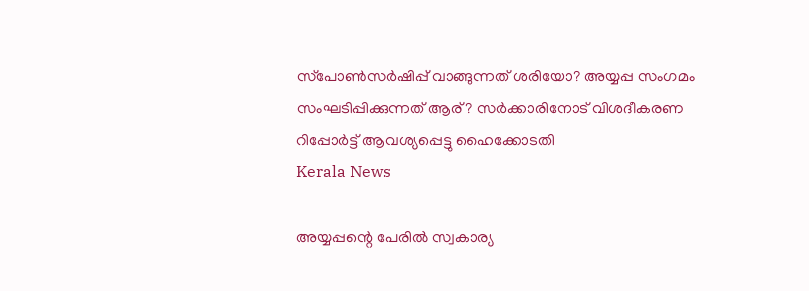സ്‌പോണ്‍സര്‍ഷിപ്പ് വാങ്ങുന്നത് ശരിയോ? അയ്യപ്പ സംഗമം സംഘടിപ്പിക്കുന്നത് ആര്? സർക്കാരിനോട് വിശദീകരണ റിപ്പോർട്ട് ആവശ്യപ്പെട്ടു ഹൈക്കോടതി
Kerala News

അയ്യപ്പന്റെ പേരില്‍ സ്വകാര്യ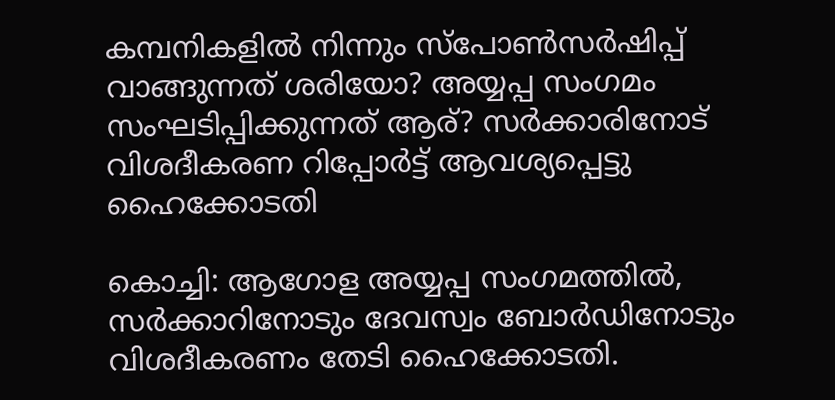കമ്പനികളില്‍ നിന്നും സ്‌പോണ്‍സര്‍ഷിപ്പ് വാങ്ങുന്നത് ശരിയോ? അയ്യപ്പ സംഗമം സംഘടിപ്പിക്കുന്നത് ആര്? സർക്കാരിനോട് വിശദീകരണ റിപ്പോർട്ട് ആവശ്യപ്പെട്ടു ഹൈക്കോടതി

കൊച്ചി: ആഗോള അയ്യപ്പ സംഗമത്തില്‍, സർക്കാറിനോടും ദേവസ്വം ബോര്‍ഡിനോടും വിശദീകരണം തേടി ഹൈക്കോടതി.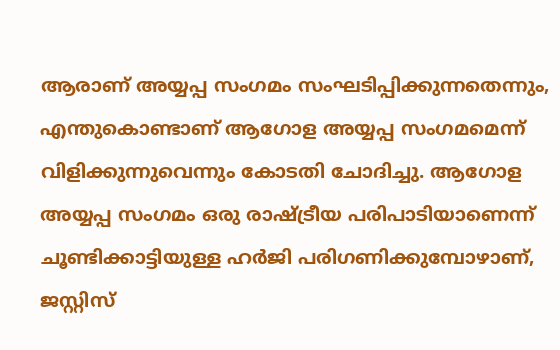ആരാണ് അയ്യപ്പ സംഗമം സംഘടിപ്പിക്കുന്നതെന്നും, എന്തുകൊണ്ടാണ് ആഗോള അയ്യപ്പ സംഗമമെന്ന് വിളിക്കുന്നുവെന്നും കോടതി ചോദിച്ചു. ആഗോള അയ്യപ്പ സംഗമം ഒരു രാഷ്ട്രീയ പരിപാടിയാണെന്ന് ചൂണ്ടിക്കാട്ടിയുള്ള ഹര്‍ജി പരിഗണിക്കുമ്പോഴാണ്, ജസ്റ്റിസ്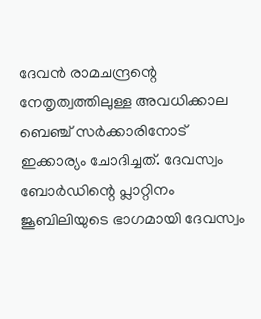ദേവന്‍ രാമചന്ദ്രന്റെ നേതൃത്വത്തിലുള്ള അവധിക്കാല ബെഞ്ച് സര്‍ക്കാരിനോട് ഇക്കാര്യം ചോദിച്ചത്. ദേവസ്വം ബോര്‍ഡിന്റെ പ്ലാറ്റിനം ജൂബിലിയുടെ ഭാഗമായി ദേവസ്വം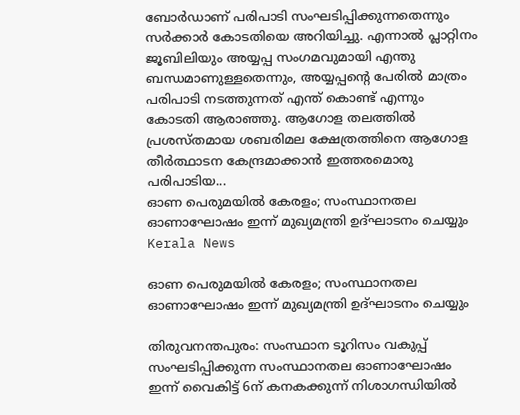ബോര്‍ഡാണ് പരിപാടി സംഘടിപ്പിക്കുന്നതെന്നും സര്‍ക്കാര്‍ കോടതിയെ അറിയിച്ചു. എന്നാൽ പ്ലാറ്റിനം ജൂബിലിയും അയ്യപ്പ സംഗമവുമായി എന്തു ബന്ധമാണുള്ളതെന്നും, അയ്യപ്പന്റെ പേരില്‍ മാത്രം പരിപാടി നടത്തുന്നത് എന്ത് കൊണ്ട് എന്നും കോടതി ആരാഞ്ഞു. ആഗോള തലത്തില്‍ പ്രശസ്തമായ ശബരിമല ക്ഷേത്രത്തിനെ ആഗോള തീര്‍ത്ഥാടന കേന്ദ്രമാക്കാന്‍ ഇത്തരമൊരു പരിപാടിയ...
ഓണ പെരുമയിൽ കേരളം; സംസ്ഥാനതല ഓണാഘോഷം ഇന്ന് മുഖ്യമന്ത്രി ഉദ്ഘാടനം ചെയ്യും
Kerala News

ഓണ പെരുമയിൽ കേരളം; സംസ്ഥാനതല ഓണാഘോഷം ഇന്ന് മുഖ്യമന്ത്രി ഉദ്ഘാടനം ചെയ്യും

തിരുവനന്തപുരം: സംസ്ഥാന ടൂറിസം വകുപ്പ് സംഘടിപ്പിക്കുന്ന സംസ്ഥാനതല ഓണാഘോഷം ഇന്ന് വൈകിട്ട് 6ന് കനകക്കുന്ന് നിശാഗന്ധിയില്‍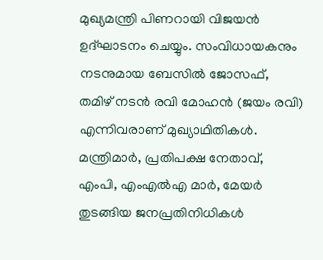മുഖ്യമന്ത്രി പിണറായി വിജയന്‍ ഉദ്ഘാടനം ചെയ്യും. സംവിധായകനും നടനുമായ ബേസിൽ ജോസഫ്, തമിഴ് നടൻ രവി മോഹൻ (ജയം രവി) എന്നിവരാണ് മുഖ്യാഥിതികൾ. മന്ത്രിമാർ, പ്രതിപക്ഷ നേതാവ്, എംപി, എംഎൽഎ മാർ, മേയർ തുടങ്ങിയ ജനപ്രതിനിധികൾ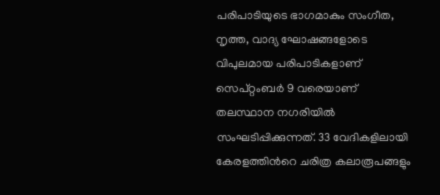പരിപാടിയുടെ ഭാഗമാകും സംഗീത, നൃത്ത, വാദ്യ ഘോഷങ്ങളോടെ വിപുലമായ പരിപാടികളാണ് സെപ്റ്റംബർ 9 വരെയാണ് തലസ്ഥാന നഗരിയിൽ സംഘടിപ്പിക്കുന്നത്. 33 വേദികളിലായി കേരളത്തിന്‍റെ ചരിത്ര കലാരൂപങ്ങളും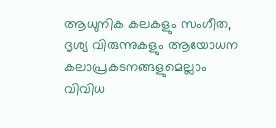ആധുനിക കലകളും സംഗീത, ദൃശ്യ വിരുന്നുകളും ആയോധന കലാപ്രകടനങ്ങളുമെല്ലാം വിവിധ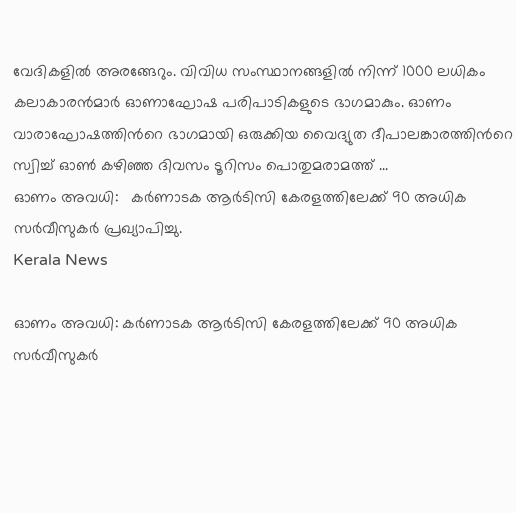വേദികളിൽ അരങ്ങേറും. വിവിധ സംസ്ഥാനങ്ങളില്‍ നിന്ന് 1000 ലധികം കലാകാരൻമാർ ഓണാഘോഷ പരിപാടികളുടെ ഭാഗമാകും. ഓണം വാരാഘോഷത്തിന്‍റെ ഭാഗമായി ഒരുക്കിയ വൈദ്യുത ദീപാലങ്കാരത്തിന്‍റെ സ്വിച്ച് ഓണ്‍ കഴിഞ്ഞ ദിവസം ടൂറിസം പൊതുമരാമത്ത് ...
ഓണം അവധി:   കര്‍ണാടക ആര്‍ടിസി കേരളത്തിലേക്ക് 90 അധിക സര്‍വീസുകര്‍ പ്രഖ്യാപിച്ചു.
Kerala News

ഓണം അവധി: കര്‍ണാടക ആര്‍ടിസി കേരളത്തിലേക്ക് 90 അധിക സര്‍വീസുകര്‍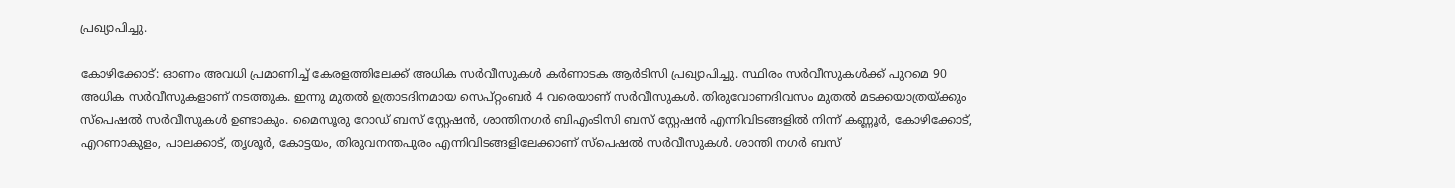പ്രഖ്യാപിച്ചു.

കോഴിക്കോട്: ഓണം അവധി പ്രമാണിച്ച് കേരളത്തിലേക്ക് അധിക സര്‍വീസുകള്‍ കര്‍ണാടക ആര്‍ടിസി പ്രഖ്യാപിച്ചു. സ്ഥിരം സര്‍വീസുകള്‍ക്ക് പുറമെ 90 അധിക സര്‍വീസുകളാണ് നടത്തുക. ഇന്നു മുതല്‍ ഉത്രാടദിനമായ സെപ്റ്റംബര്‍ 4 വരെയാണ് സര്‍വീസുകള്‍. തിരുവോണദിവസം മുതല്‍ മടക്കയാത്രയ്ക്കും സ്‌പെഷല്‍ സര്‍വീസുകള്‍ ഉണ്ടാകും. മൈസൂരു റോഡ് ബസ് സ്റ്റേഷന്‍, ശാന്തിനഗര്‍ ബിഎംടിസി ബസ് സ്റ്റേഷന്‍ എന്നിവിടങ്ങളില്‍ നിന്ന് കണ്ണൂര്‍, കോഴിക്കോട്, എറണാകുളം, പാലക്കാട്, തൃശൂര്‍, കോട്ടയം, തിരുവനന്തപുരം എന്നിവിടങ്ങളിലേക്കാണ് സ്‌പെഷല്‍ സര്‍വീസുകള്‍. ശാന്തി നഗര്‍ ബസ്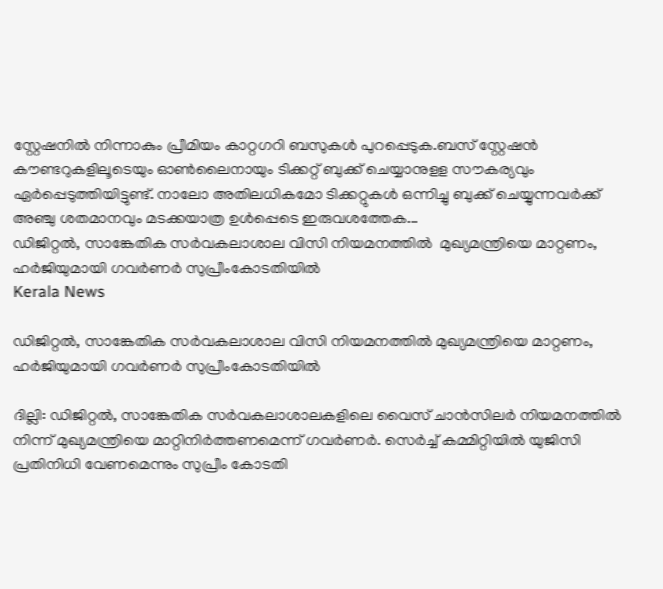സ്റ്റേഷനില്‍ നിന്നാകും പ്രീമിയം കാറ്റഗറി ബസുകള്‍ പുറപ്പെടുക.ബസ് സ്റ്റേഷന്‍ കൗണ്ടറുകളിലൂടെയും ഓണ്‍ലൈനായും ടിക്കറ്റ് ബുക്ക് ചെയ്യാനുളള സൗകര്യവും ഏര്‍പ്പെടുത്തിയിട്ടുണ്ട്. നാലോ അതിലധികമോ ടിക്കറ്റുകള്‍ ഒന്നിച്ചു ബുക്ക് ചെയ്യുന്നവര്‍ക്ക് അഞ്ചു ശതമാനവും മടക്കയാത്ര ഉള്‍പ്പെടെ ഇരുവശത്തേക...
ഡിജിറ്റൽ, സാങ്കേതിക സർവകലാശാല വിസി നിയമനത്തിൽ  മുഖ്യമന്ത്രിയെ മാറ്റണം,  ഹർജിയുമായി ഗവർണർ സുപ്രീംകോടതിയിൽ
Kerala News

ഡിജിറ്റൽ, സാങ്കേതിക സർവകലാശാല വിസി നിയമനത്തിൽ മുഖ്യമന്ത്രിയെ മാറ്റണം, ഹർജിയുമായി ഗവർണർ സുപ്രീംകോടതിയിൽ

ദില്ലി: ഡിജിറ്റൽ, സാങ്കേതിക സർവകലാശാലകളിലെ വൈസ് ചാന്‍സിലര്‍ നിയമനത്തിൽ നിന്ന് മുഖ്യമന്ത്രിയെ മാറ്റിനിർത്തണമെന്ന് ഗവർണർ. സെര്‍ച്ച് കമ്മിറ്റിയിൽ യുജിസി പ്രതിനിധി വേണമെന്നും സുപ്രീം കോടതി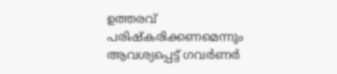ഉത്തരവ് പരിഷ്കരിക്കണമെന്നും ആവശ്യപ്പെട്ട് ഗവർണർ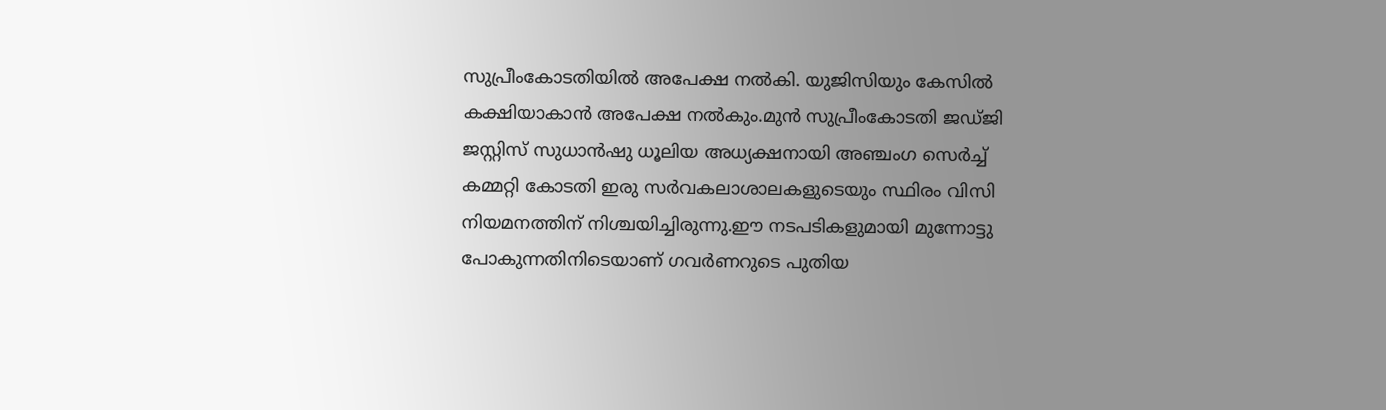സുപ്രീംകോടതിയിൽ അപേക്ഷ നൽകി. യുജിസിയും കേസിൽ കക്ഷിയാകാൻ അപേക്ഷ നൽകും.മുൻ സുപ്രീംകോടതി ജഡ്ജി ജസ്റ്റിസ് സുധാൻഷു ധൂലിയ അധ്യക്ഷനായി അഞ്ചംഗ സെർച്ച് കമ്മറ്റി കോടതി ഇരു സർവകലാശാലകളുടെയും സ്ഥിരം വിസി നിയമനത്തിന് നിശ്ചയിച്ചിരുന്നു.ഈ നടപടികളുമായി മുന്നോട്ടു പോകുന്നതിനിടെയാണ് ഗവർണറുടെ പുതിയ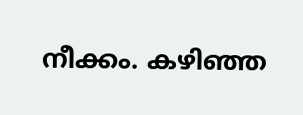നീക്കം. കഴിഞ്ഞ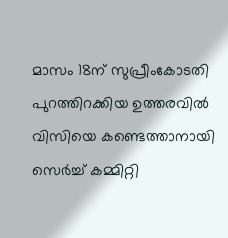മാസം 18ന് സുപ്രീംകോടതി പുറത്തിറക്കിയ ഉത്തരവിൽ വിസിയെ കണ്ടെത്താനായി സെര്‍ച്ച് കമ്മിറ്റി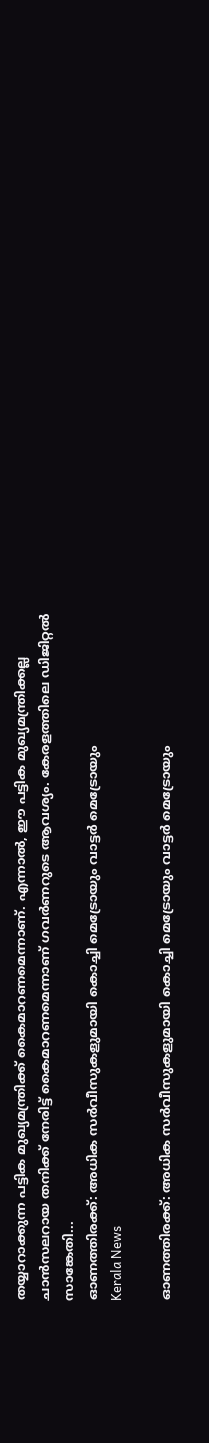തയ്യാറാക്കുന്ന പട്ടിക മുഖ്യമന്ത്രിക്ക് കൈമാറണമെന്നാണ്. എന്നാല്‍, ഈ പട്ടിക മുഖ്യമന്ത്രിക്കല്ല ചാന്‍സലറായ തനിക്ക് നേരിട്ട് കൈമാറണമെന്നാണ് ഗവർണറുടെ ആവശ്യം. കേരളത്തിലെ ഡിജിറ്റൽ സാങ്കേതി...
ഓണത്തിരക്ക്: അധിക സര്‍വീസുകളുമായി കൊച്ചി മെട്രോയും വാട്ടര്‍ മെട്രോയും
Kerala News

ഓണത്തിരക്ക്: അധിക സര്‍വീസുകളുമായി കൊച്ചി മെട്രോയും വാട്ടര്‍ മെട്രോയും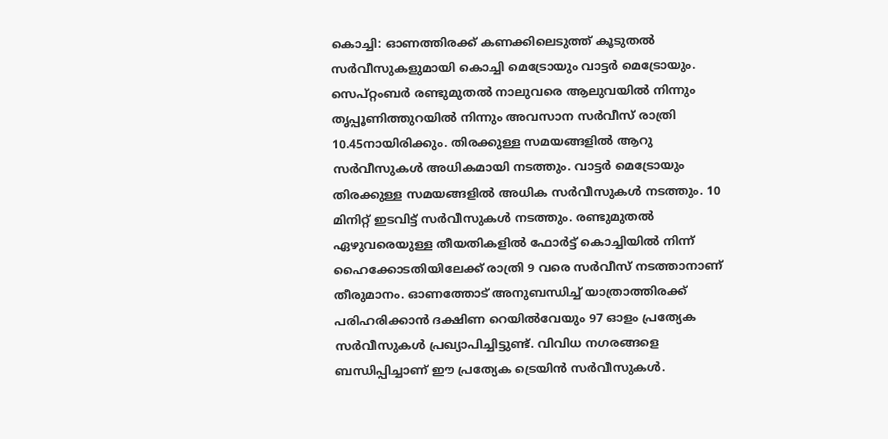കൊച്ചി: ഓണത്തിരക്ക് കണക്കിലെടുത്ത് കൂടുതല്‍ സര്‍വീസുകളുമായി കൊച്ചി മെട്രോയും വാട്ടര്‍ മെട്രോയും. സെപ്റ്റംബര്‍ രണ്ടുമുതല്‍ നാലുവരെ ആലുവയില്‍ നിന്നും തൃപ്പൂണിത്തുറയില്‍ നിന്നും അവസാന സര്‍വീസ് രാത്രി 10.45നായിരിക്കും. തിരക്കുള്ള സമയങ്ങളില്‍ ആറു സര്‍വീസുകള്‍ അധികമായി നടത്തും. വാട്ടര്‍ മെട്രോയും തിരക്കുള്ള സമയങ്ങളില്‍ അധിക സര്‍വീസുകള്‍ നടത്തും. 10 മിനിറ്റ് ഇടവിട്ട് സര്‍വീസുകള്‍ നടത്തും. രണ്ടുമുതല്‍ ഏഴുവരെയുള്ള തീയതികളില്‍ ഫോര്‍ട്ട് കൊച്ചിയില്‍ നിന്ന് ഹൈക്കോടതിയിലേക്ക് രാത്രി 9 വരെ സര്‍വീസ് നടത്താനാണ് തീരുമാനം. ഓണത്തോട് അനുബന്ധിച്ച് യാത്രാത്തിരക്ക് പരിഹരിക്കാന്‍ ദക്ഷിണ റെയില്‍വേയും 97 ഓളം പ്രത്യേക സര്‍വീസുകള്‍ പ്രഖ്യാപിച്ചിട്ടുണ്ട്. വിവിധ നഗരങ്ങളെ ബന്ധിപ്പിച്ചാണ് ഈ പ്രത്യേക ട്രെയിന്‍ സര്‍വീസുകള്‍.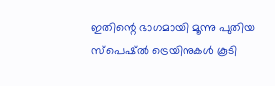ഇതിന്റെ ഭാഗമായി മൂന്നു പുതിയ സ്പെഷ്ല്‍ ട്രെയിനുകള്‍ കൂടി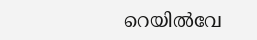റെയില്‍വേ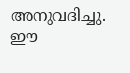അനുവദിച്ചു. ഈ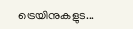ട്രെയിനുകളുട...